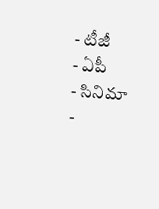- టీజీ
- ఏపీ
- సినిమా
-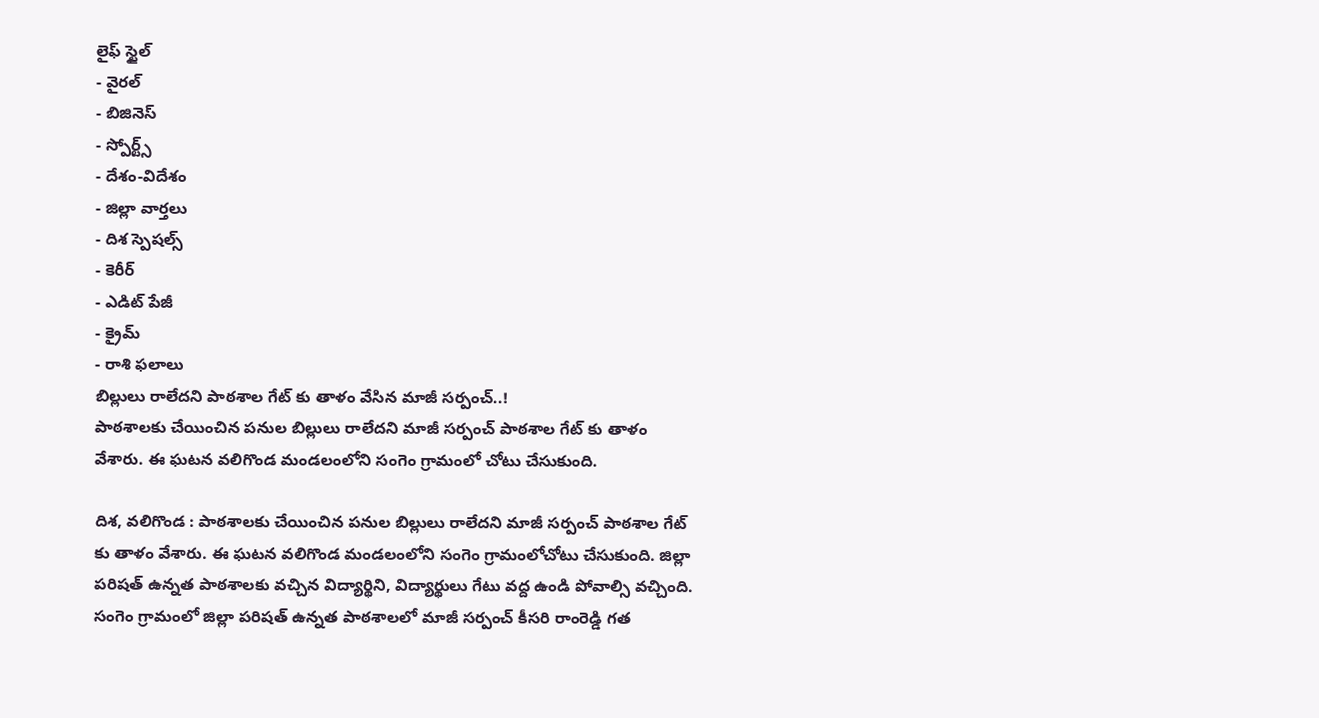లైఫ్ స్టైల్
- వైరల్
- బిజినెస్
- స్పోర్ట్స్
- దేశం-విదేశం
- జిల్లా వార్తలు
- దిశ స్పెషల్స్
- కెరీర్
- ఎడిట్ పేజీ
- క్రైమ్
- రాశి ఫలాలు
బిల్లులు రాలేదని పాఠశాల గేట్ కు తాళం వేసిన మాజీ సర్పంచ్..!
పాఠశాలకు చేయించిన పనుల బిల్లులు రాలేదని మాజీ సర్పంచ్ పాఠశాల గేట్ కు తాళం వేశారు. ఈ ఘటన వలిగొండ మండలంలోని సంగెం గ్రామంలో చోటు చేసుకుంది.

దిశ, వలిగొండ : పాఠశాలకు చేయించిన పనుల బిల్లులు రాలేదని మాజీ సర్పంచ్ పాఠశాల గేట్ కు తాళం వేశారు. ఈ ఘటన వలిగొండ మండలంలోని సంగెం గ్రామంలోచోటు చేసుకుంది. జిల్లా పరిషత్ ఉన్నత పాఠశాలకు వచ్చిన విద్యార్థిని, విద్యార్థులు గేటు వద్ద ఉండి పోవాల్సి వచ్చింది. సంగెం గ్రామంలో జిల్లా పరిషత్ ఉన్నత పాఠశాలలో మాజీ సర్పంచ్ కీసరి రాంరెడ్డి గత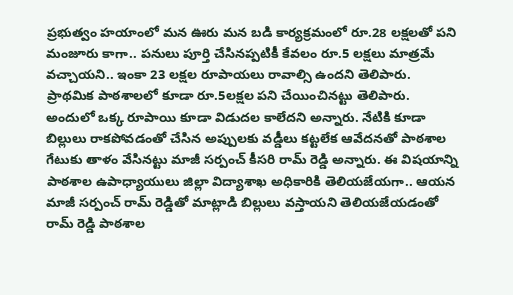ప్రభుత్వం హయాంలో మన ఊరు మన బడి కార్యక్రమంలో రూ.28 లక్షలతో పని మంజూరు కాగా.. పనులు పూర్తి చేసినప్పటికీ కేవలం రూ.5 లక్షలు మాత్రమే వచ్చాయని.. ఇంకా 23 లక్షల రూపాయలు రావాల్సి ఉందని తెలిపారు. ప్రాథమిక పాఠశాలలో కూడా రూ.5లక్షల పని చేయించినట్టు తెలిపారు. అందులో ఒక్క రూపాయి కూడా విడుదల కాలేదని అన్నారు. నేటికి కూడా బిల్లులు రాకపోవడంతో చేసిన అప్పులకు వడ్డీలు కట్టలేక ఆవేదనతో పాఠశాల గేటుకు తాళం వేసినట్టు మాజీ సర్పంచ్ కీసరి రామ్ రెడ్డి అన్నారు. ఈ విషయాన్ని పాఠశాల ఉపాధ్యాయులు జిల్లా విద్యాశాఖ అధికారికి తెలియజేయగా.. ఆయన మాజీ సర్పంచ్ రామ్ రెడ్డితో మాట్లాడి బిల్లులు వస్తాయని తెలియజేయడంతో రామ్ రెడ్డి పాఠశాల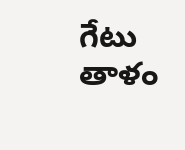గేటు తాళం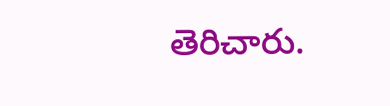తెరిచారు.